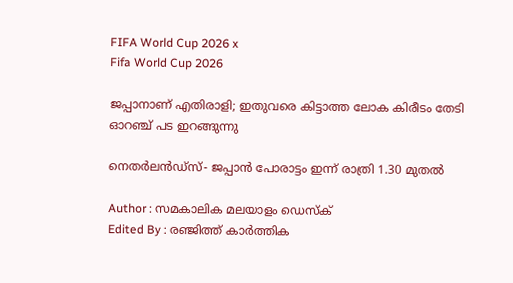FIFA World Cup 2026 x
Fifa World Cup 2026

ജപ്പാനാണ് എതിരാളി; ഇതുവരെ കിട്ടാത്ത ലോക കിരീടം തേടി ഓറഞ്ച് പട ഇറങ്ങുന്നു

നെതർലൻഡ്സ്- ജപ്പാൻ പോരാട്ടം ഇന്ന് രാത്രി 1.30 മുതൽ

Author : സമകാലിക മലയാളം ഡെസ്ക്
Edited By : രഞ്ജിത്ത് കാർത്തിക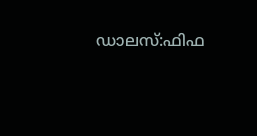ഡാലസ്:ഫിഫ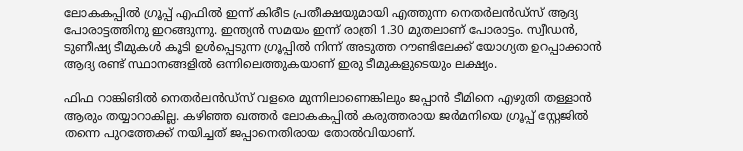ലോകകപ്പിൽ ഗ്രൂപ്പ് എഫിൽ ഇന്ന് കിരീട പ്രതീക്ഷയുമായി എത്തുന്ന നെതർലൻഡ്സ് ആദ്യ പോരാട്ടത്തിനു ഇറങ്ങുന്നു. ഇന്ത്യൻ സമയം ഇന്ന് രാത്രി 1.30 മുതലാണ് പോരാട്ടം. സ്വീഡൻ, ടുണീഷ്യ ടീമുകൾ കൂടി ഉൾപ്പെടുന്ന ഗ്രൂപ്പിൽ നിന്ന് അടുത്ത റൗണ്ടിലേക്ക് യോഗ്യത ഉറപ്പാക്കാൻ ആദ്യ രണ്ട് സ്ഥാനങ്ങളിൽ ഒന്നിലെത്തുകയാണ് ഇരു ടീമുകളുടെയും ലക്ഷ്യം.

ഫിഫ റാങ്കിങിൽ നെതർലൻഡ്‌സ് വളരെ മുന്നിലാണെങ്കിലും ജപ്പാൻ ടീമിനെ എഴുതി തള്ളാൻ ആരും തയ്യാറാകില്ല. കഴിഞ്ഞ ഖത്തർ ലോകകപ്പിൽ കരുത്തരായ ജർമനിയെ ഗ്രൂപ്പ് സ്റ്റേജിൽ തന്നെ പുറത്തേക്ക് നയിച്ചത് ജപ്പാനെതിരായ തോൽവിയാണ്.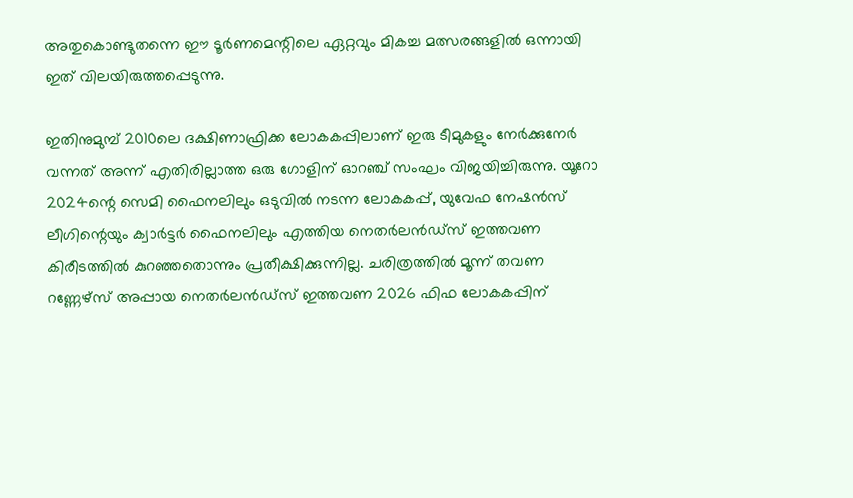അതുകൊണ്ടുതന്നെ ഈ ടൂർണമെന്റിലെ ഏറ്റവും മികച്ച മത്സരങ്ങളിൽ ഒന്നായി ഇത് വിലയിരുത്തപ്പെടുന്നു.

ഇതിനുമുമ്പ് 2010ലെ ദക്ഷിണാഫ്രിക്ക ലോകകപ്പിലാണ് ഇരു ടീമുകളും നേർക്കുനേർ വന്നത് അന്ന് എതിരില്ലാത്ത ഒരു ഗോളിന് ഓറഞ്ച് സംഘം വിജയിച്ചിരുന്നു. യൂറോ 2024ന്റെ സെമി ഫൈനലിലും ഒടുവിൽ നടന്ന ലോകകപ്പ്, യുവേഫ നേഷൻസ് ലീഗിന്റെയും ക്വാർട്ടർ ഫൈനലിലും എത്തിയ നെതർലൻഡ്‌സ് ഇത്തവണ കിരീടത്തിൽ കുറഞ്ഞതൊന്നും പ്രതീക്ഷിക്കുന്നില്ല. ചരിത്രത്തിൽ മൂന്ന് തവണ റണ്ണേഴ്‌സ് അപ്പായ നെതർലൻഡ്‌സ് ഇത്തവണ 2026 ഫിഫ ലോകകപ്പിന്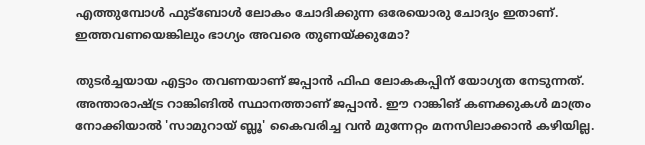എത്തുമ്പോൾ ഫുട്ബോൾ ലോകം ചോദിക്കുന്ന ഒരേയൊരു ചോദ്യം ഇതാണ്. ഇത്തവണയെങ്കിലും ഭാഗ്യം അവരെ തുണയ്ക്കുമോ?

തുടർച്ചയായ എട്ടാം തവണയാണ് ജപ്പാൻ ഫിഫ ലോകകപ്പിന് യോഗ്യത നേടുന്നത്. അന്താരാഷ്ട്ര റാങ്കിങിൽ സ്ഥാനത്താണ് ജപ്പാൻ. ഈ റാങ്കിങ് കണക്കുകൾ മാത്രം നോക്കിയാൽ 'സാമുറായ് ബ്ലൂ' കൈവരിച്ച വൻ മുന്നേറ്റം മനസിലാക്കാൻ കഴിയില്ല.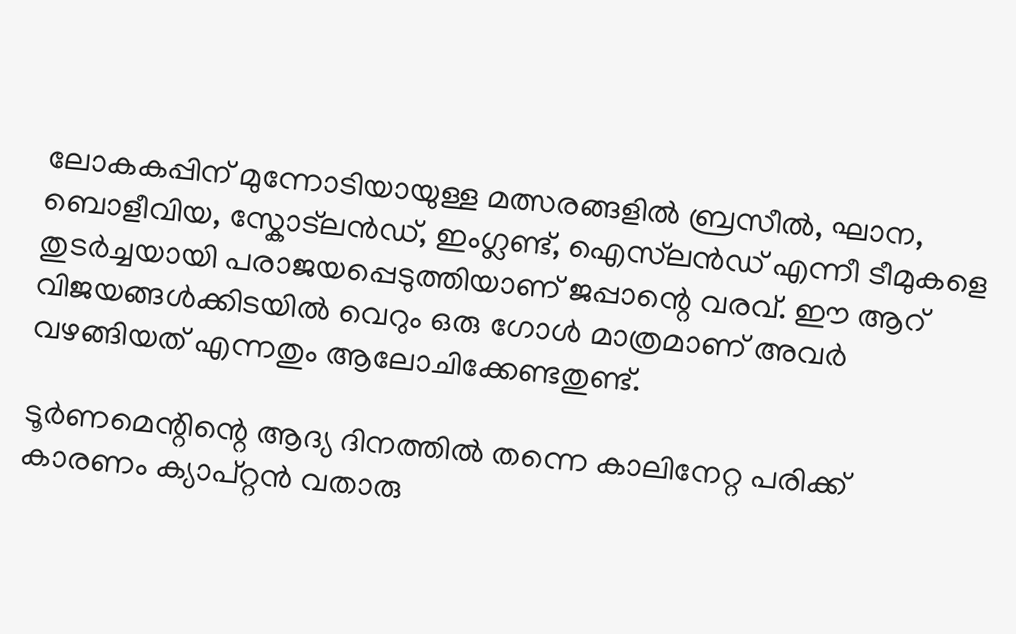ലോകകപ്പിന് മുന്നോടിയായുള്ള മത്സരങ്ങളിൽ ബ്രസീൽ, ഘാന, ബൊളീവിയ, സ്കോട്ലൻഡ്, ഇംഗ്ലണ്ട്, ഐസ്‌ലൻഡ് എന്നീ ടീമുകളെ തുടർച്ചയായി പരാജയപ്പെടുത്തിയാണ് ജപ്പാന്റെ വരവ്. ഈ ആറ് വിജയങ്ങൾക്കിടയിൽ വെറും ഒരു ഗോൾ മാത്രമാണ് അവർ വഴങ്ങിയത് എന്നതും ആലോചിക്കേണ്ടതുണ്ട്.

ടൂർണമെന്റിന്റെ ആദ്യ ദിനത്തിൽ തന്നെ കാലിനേറ്റ പരിക്ക് കാരണം ക്യാപ്റ്റൻ വതാരു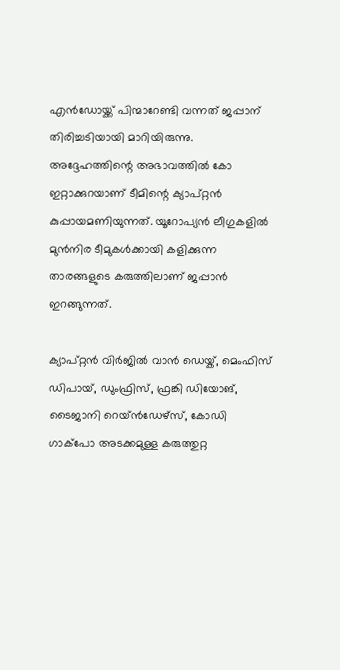എൻഡോയ്ക്ക് പിന്മാറേണ്ടി വന്നത് ജപ്പാന് തിരിച്ചടിയായി മാറിയിരുന്നു. അദ്ദേഹത്തിന്റെ അഭാവത്തിൽ കോ ഇറ്റാക്കുറയാണ് ടീമിന്റെ ക്യാപ്റ്റൻ കുപ്പായമണിയുന്നത്. യൂറോപ്യൻ ലീഗുകളിൽ മുൻനിര ടീമുകൾക്കായി കളിക്കുന്ന താരങ്ങളുടെ കരുത്തിലാണ് ജപ്പാൻ ഇറങ്ങുന്നത്.

ക്യാപ്റ്റൻ വിർജിൽ വാൻ ഡെയ്ക്, മെംഫിസ് ഡിപായ്, ഡുംഫ്രിസ്, ഫ്രങ്കി ഡിയോങ്, ടൈജാനി റെയ്ൻഡേഴ്സ്, കോഡി ഗാക്പോ അടക്കമുള്ള കരുത്തുറ്റ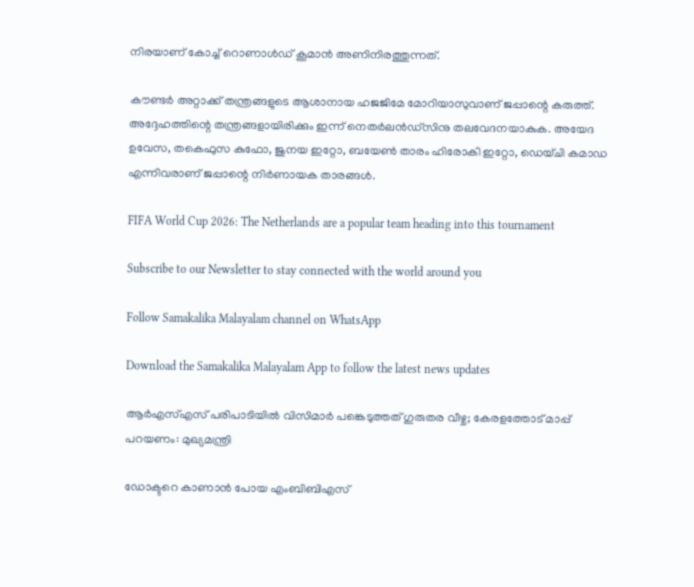നിരയാണ് കോച്ച് റൊണാൾഡ് കൂമാൻ അണിനിരത്തുന്നത്.

കൗണ്ടർ അറ്റാക്ക് തന്ത്രങ്ങളുടെ ആശാനായ ഹജജിമേ മോറിയാസുവാണ് ജപ്പാന്റെ കരുത്ത്. അദ്ദേഹത്തിന്റെ തന്ത്രങ്ങളായിരിക്കും ഇന്ന് നെതർലൻഡ്സിനു തലവേദനയാകുക. അയേദ ഉവേസ, തകെഫുസ കുഫോ, ജുനയ ഇറ്റോ, ബയേൺ താരം ഹിരോകി ഇറ്റോ, ഡെയ്ചി കമാഡ എന്നിവരാണ് ജപ്പാന്റെ നിർണായക താരങ്ങൾ.

FIFA World Cup 2026: The Netherlands are a popular team heading into this tournament

Subscribe to our Newsletter to stay connected with the world around you

Follow Samakalika Malayalam channel on WhatsApp

Download the Samakalika Malayalam App to follow the latest news updates

ആര്‍എസ്എസ് പരിപാടിയില്‍ വിസിമാര്‍ പങ്കെടുത്തത് ഗുരുതര വീഴ്ച; കേരളത്തോട് മാപ്പ് പറയണം: മുഖ്യമന്ത്രി

ഡോക്ടറെ കാണാന്‍ പോയ എംബിബിഎസ്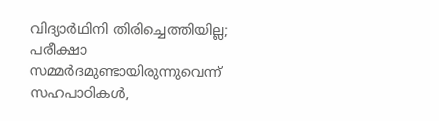വിദ്യാര്‍ഥിനി തിരിച്ചെത്തിയില്ല; പരീക്ഷാ സമ്മര്‍ദമുണ്ടായിരുന്നുവെന്ന് സഹപാഠികള്‍,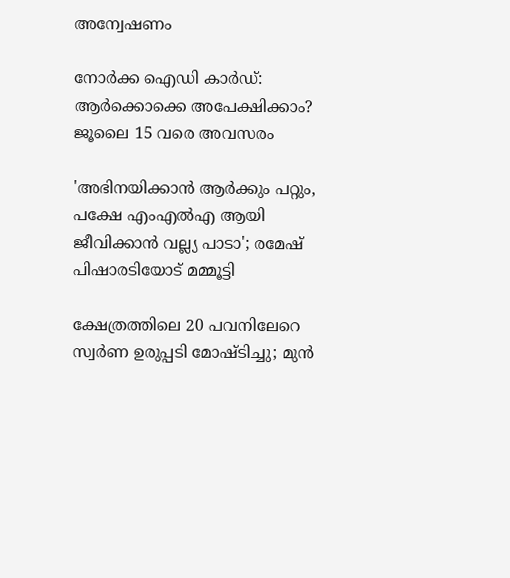അന്വേഷണം

നോർക്ക ഐഡി കാർഡ്: ആർക്കൊക്കെ അപേക്ഷിക്കാം? ജൂലൈ 15 വരെ അവസരം

'അഭിനയിക്കാൻ ആർക്കും പറ്റും, പക്ഷേ എംഎൽഎ ആയി ജീവിക്കാൻ വല്ല്യ പാടാ'; രമേഷ് പിഷാരടിയോട് മമ്മൂട്ടി

ക്ഷേത്രത്തിലെ 20 പവനിലേറെ സ്വര്‍ണ ഉരുപ്പടി മോഷ്ടിച്ചു; മുന്‍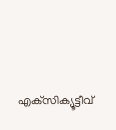എക്‌സിക്യൂട്ടീവ്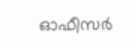ഓഫീസര്‍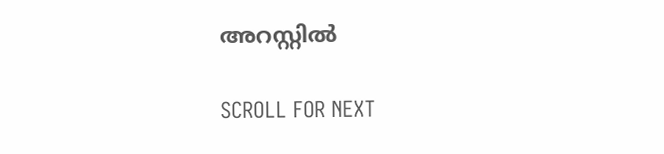അറസ്റ്റില്‍

SCROLL FOR NEXT